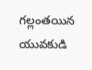గల్లంతయిన యువకుడి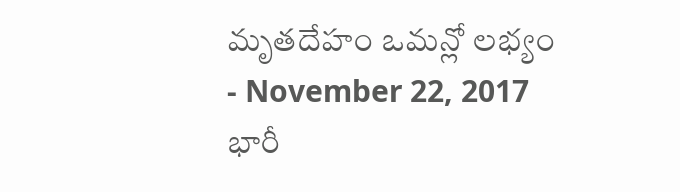మృతదేహం ఒమన్లో లభ్యం
- November 22, 2017
భారీ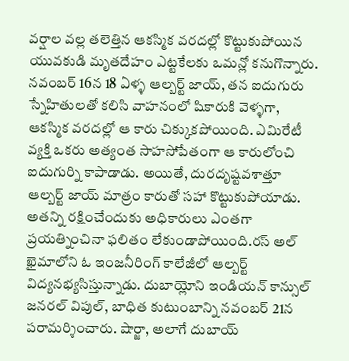వర్షాల వల్ల తలెత్తిన ఆకస్మిక వరదల్లో కొట్టుకుపోయిన యువకుడి మృతదేహం ఎట్టకేలకు ఒమన్లో కనుగొన్నారు. నవంబర్ 16న 18 ఏళ్ళ ఆల్బర్ట్ జాయ్, తన ఐదుగురు స్నేహితులతో కలిసి వాహనంలో షికారుకి వెళ్ళగా, ఆకస్మిక వరదల్లో ఆ కారు చిక్కుకపోయింది. ఎమిరేటీ వ్యక్తి ఒకరు అత్యంత సాహసోపేతంగా ఆ కారులోంచి ఐదుగుర్ని కాపాడాడు. అయితే, దురదృష్టవశాత్తూ ఆల్బర్ట్ జాయ్ మాత్రం కారుతో సహా కొట్టుకుపోయాడు. అతన్ని రక్షించేందుకు అధికారులు ఎంతగా ప్రయత్నించినా ఫలితం లేకుండాపోయింది.రస్ అల్ ఖైమాలోని ఓ ఇంజనీరింగ్ కాలేజీలో ఆల్బర్ట్ విద్యనభ్యసిస్తున్నాడు. దుబాయ్లోని ఇండియన్ కాన్సుల్ జనరల్ విపుల్, బాధిత కుటుంబాన్ని నవంబర్ 21న పరామర్శించారు. షార్జా, అలాగే దుబాయ్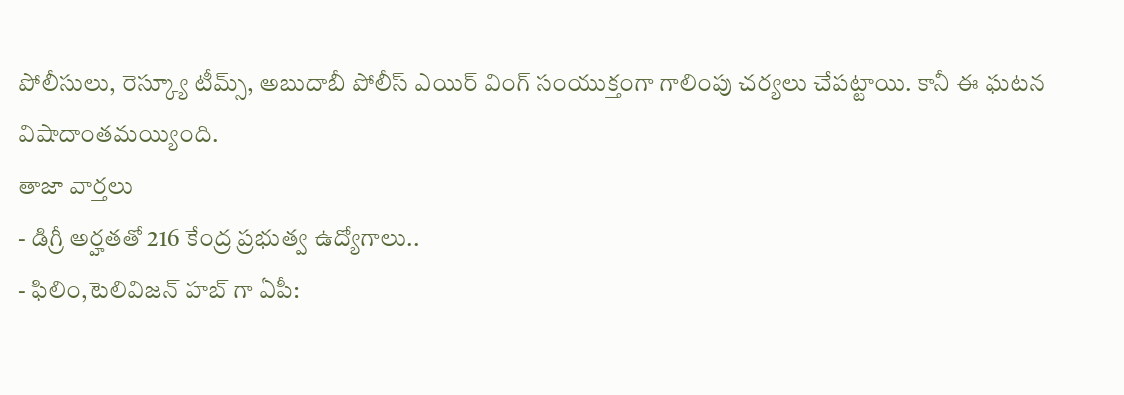పోలీసులు, రెస్క్యూ టీమ్స్, అబుదాబీ పోలీస్ ఎయిర్ వింగ్ సంయుక్తంగా గాలింపు చర్యలు చేపట్టాయి. కానీ ఈ ఘటన విషాదాంతమయ్యింది.
తాజా వార్తలు
- డిగ్రీ అర్హతతో 216 కేంద్ర ప్రభుత్వ ఉద్యోగాలు..
- ఫిలిం,టెలివిజన్ హబ్ గా ఏపీ: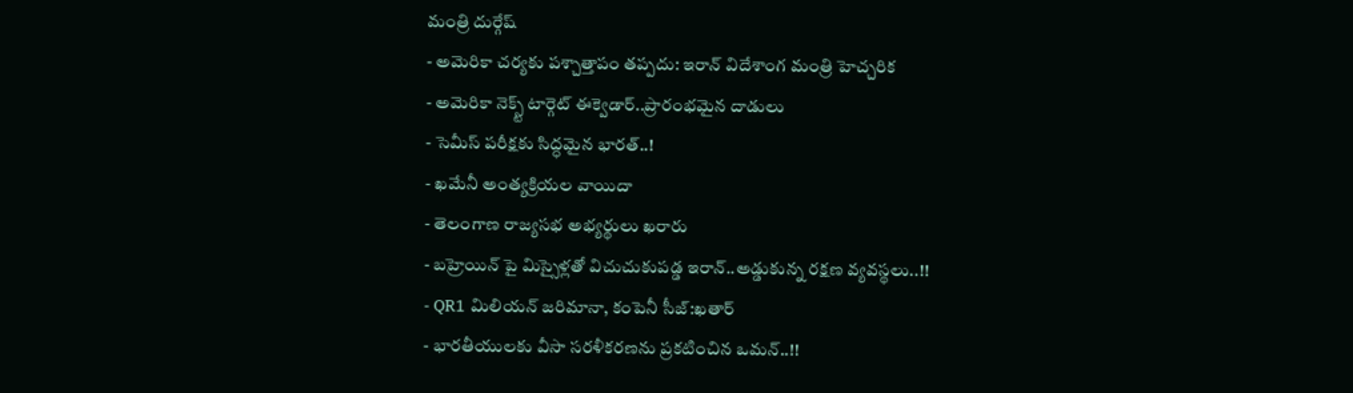మంత్రి దుర్గేష్
- అమెరికా చర్యకు పశ్చాత్తాపం తప్పదు: ఇరాన్ విదేశాంగ మంత్రి హెచ్చరిక
- అమెరికా నెక్స్ట్ టార్గెట్ ఈక్వెడార్..ప్రారంభమైన దాడులు
- సెమీస్ పరీక్షకు సిద్ధమైన భారత్..!
- ఖమేనీ అంత్యక్రియల వాయిదా
- తెలంగాణ రాజ్యసభ అభ్యర్థులు ఖరారు
- బహ్రెయిన్ పై మిస్సైళ్లతో విచుచుకుపడ్డ ఇరాన్..అడ్డుకున్న రక్షణ వ్యవస్థలు..!!
- QR1 మిలియన్ జరిమానా, కంపెనీ సీజ్:ఖతార్
- భారతీయులకు వీసా సరళీకరణను ప్రకటించిన ఒమన్..!!